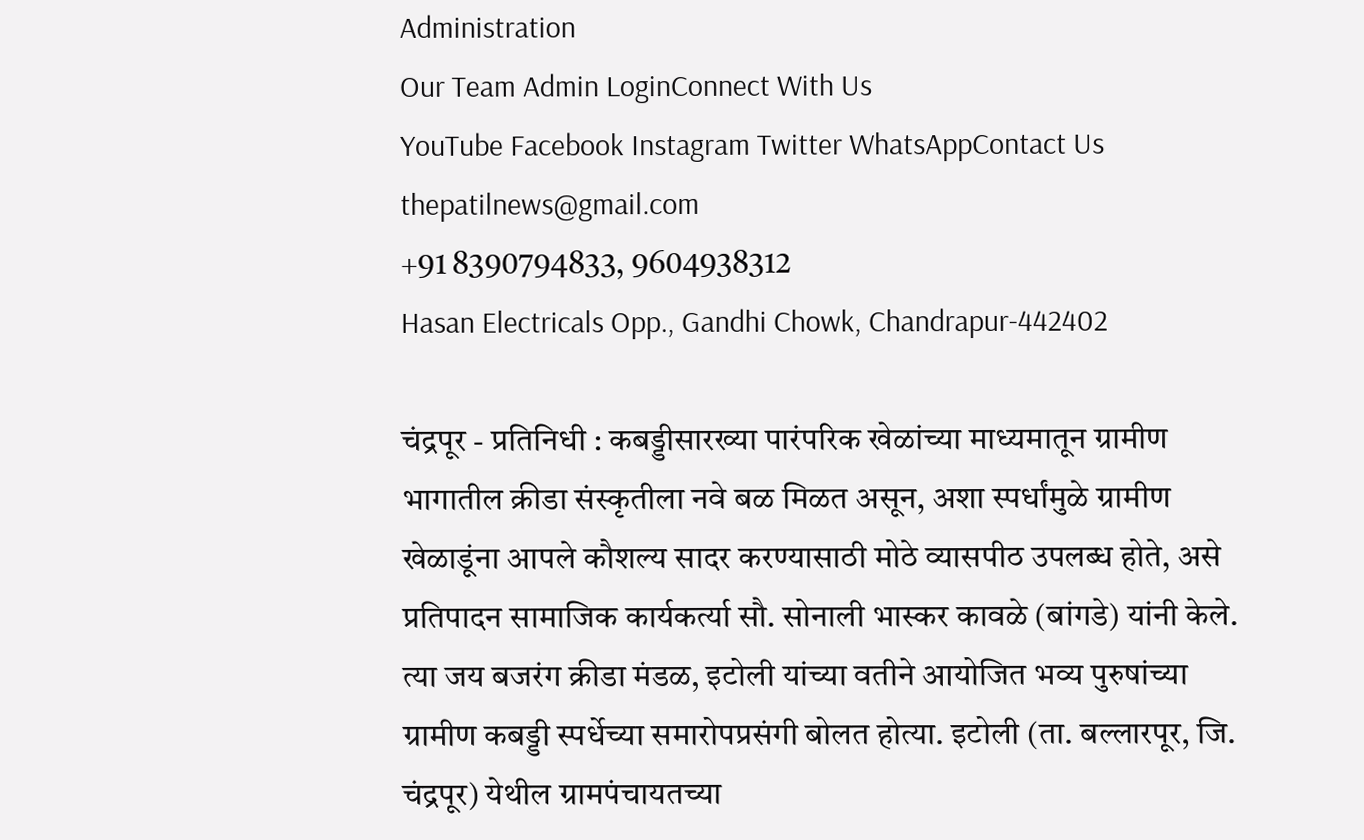Administration
Our Team Admin LoginConnect With Us
YouTube Facebook Instagram Twitter WhatsAppContact Us
thepatilnews@gmail.com
+91 8390794833, 9604938312
Hasan Electricals Opp., Gandhi Chowk, Chandrapur-442402

चंद्रपूर - प्रतिनिधी : कबड्डीसारख्या पारंपरिक खेळांच्या माध्यमातून ग्रामीण भागातील क्रीडा संस्कृतीला नवे बळ मिळत असून, अशा स्पर्धांमुळे ग्रामीण खेळाडूंना आपले कौशल्य सादर करण्यासाठी मोठे व्यासपीठ उपलब्ध होते, असे प्रतिपादन सामाजिक कार्यकर्त्या सौ. सोनाली भास्कर कावळे (बांगडे) यांनी केले.
त्या जय बजरंग क्रीडा मंडळ, इटोली यांच्या वतीने आयोजित भव्य पुरुषांच्या ग्रामीण कबड्डी स्पर्धेच्या समारोपप्रसंगी बोलत होत्या. इटोली (ता. बल्लारपूर, जि. चंद्रपूर) येथील ग्रामपंचायतच्या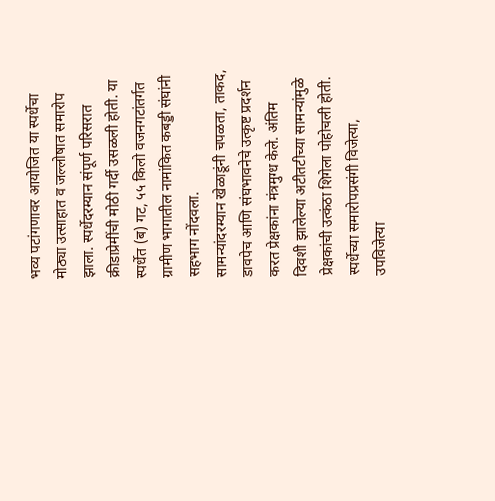भव्य पटांगणावर आयोजित या स्पर्धेचा मोठ्या उत्साहात व जल्लोषात समारोप झाला. स्पर्धेदरम्यान संपूर्ण परिसरात क्रीडाप्रेमींची मोठी गर्दी उसळली होती. या स्पर्धेत (ब) गट, ५५ किलो वजनगटांतर्गत ग्रामीण भागातील नामांकित कबड्डी संघांनी सहभाग नोंदवला.
सामन्यांदरम्यान खेळाडूंनी चपळता, ताकद, डावपेच आणि संघभावनेचे उत्कृष्ट प्रदर्शन करत प्रेक्षकांना मंत्रमुग्ध केले. अंतिम दिवशी झालेल्या अटीतटीच्या सामन्यांमुळे प्रेक्षकांची उत्कंठा शिगेला पोहोचली होती.
स्पर्धेच्या समारोपप्रसंगी विजेत्या, उपविजेत्या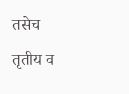तसेच तृतीय व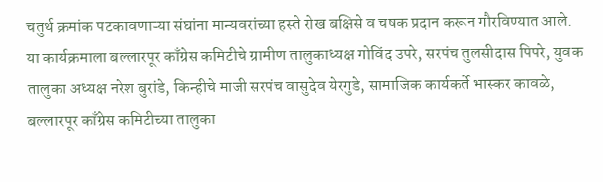चतुर्थ क्रमांक पटकावणाऱ्या संघांना मान्यवरांच्या हस्ते रोख बक्षिसे व चषक प्रदान करून गौरविण्यात आले. या कार्यक्रमाला बल्लारपूर काँग्रेस कमिटीचे ग्रामीण तालुकाध्यक्ष गोविंद उपरे, सरपंच तुलसीदास पिपरे, युवक तालुका अध्यक्ष नरेश बुरांडे, किन्हीचे माजी सरपंच वासुदेव येरगुडे, सामाजिक कार्यकर्ते भास्कर कावळे, बल्लारपूर काँग्रेस कमिटीच्या तालुका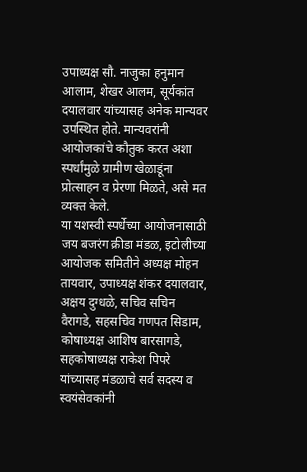उपाध्यक्ष सौ. नाजुका हनुमान आलाम, शेखर आलम, सूर्यकांत दयालवार यांच्यासह अनेक मान्यवर उपस्थित होते. मान्यवरांनी आयोजकांचे कौतुक करत अशा स्पर्धांमुळे ग्रामीण खेळाडूंना प्रोत्साहन व प्रेरणा मिळते, असे मत व्यक्त केले.
या यशस्वी स्पर्धेच्या आयोजनासाठी जय बजरंग क्रीडा मंडळ, इटोलीच्या आयोजक समितीने अध्यक्ष मोहन तायवार, उपाध्यक्ष शंकर दयालवार, अक्षय दुग्धळे, सचिव सचिन वैरागडे, सहसचिव गणपत सिडाम, कोषाध्यक्ष आशिष बारसागडे, सहकोषाध्यक्ष राकेश पिपरे यांच्यासह मंडळाचे सर्व सदस्य व स्वयंसेवकांनी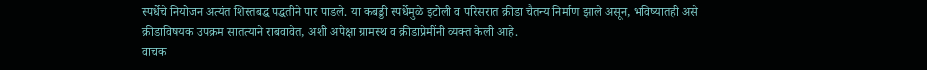स्पर्धेचे नियोजन अत्यंत शिस्तबद्ध पद्धतीने पार पाडले. या कबड्डी स्पर्धेमुळे इटोली व परिसरात क्रीडा चैतन्य निर्माण झाले असून, भविष्यातही असे क्रीडाविषयक उपक्रम सातत्याने राबवावेत, अशी अपेक्षा ग्रामस्थ व क्रीडाप्रेमींनी व्यक्त केली आहे.
वाचक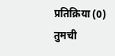प्रतिक्रिया (0)
तुमची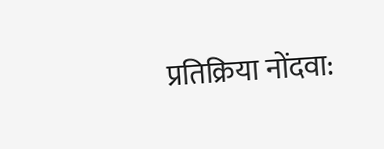प्रतिक्रिया नोंदवा: